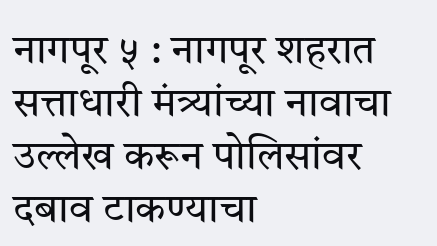नागपूर ५ : नागपूर शहरात सत्ताधारी मंत्र्यांच्या नावाचा उल्लेख करून पोलिसांवर दबाव टाकण्याचा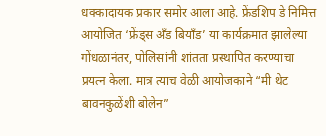धक्कादायक प्रकार समोर आला आहे. फ्रेंडशिप डे निमित्त आयोजित ‘फ्रेंड्स अँड बियॉंड’ या कार्यक्रमात झालेल्या गोंधळानंतर, पोलिसांनी शांतता प्रस्थापित करण्याचा प्रयत्न केला. मात्र त्याच वेळी आयोजकाने “मी थेट बावनकुळेंशी बोलेन”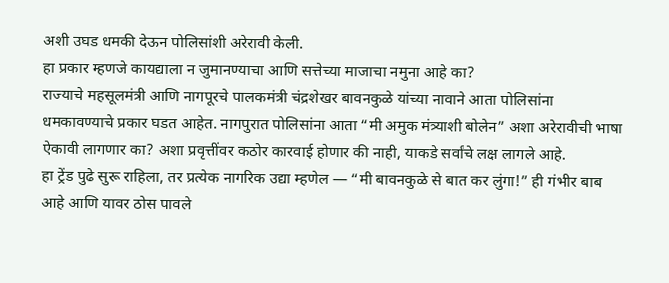अशी उघड धमकी देऊन पोलिसांशी अरेरावी केली.
हा प्रकार म्हणजे कायद्याला न जुमानण्याचा आणि सत्तेच्या माजाचा नमुना आहे का?
राज्याचे महसूलमंत्री आणि नागपूरचे पालकमंत्री चंद्रशेखर बावनकुळे यांच्या नावाने आता पोलिसांना धमकावण्याचे प्रकार घडत आहेत. नागपुरात पोलिसांना आता “मी अमुक मंत्र्याशी बोलेन” अशा अरेरावीची भाषा ऐकावी लागणार का? अशा प्रवृत्तींवर कठोर कारवाई होणार की नाही, याकडे सर्वांचे लक्ष लागले आहे.
हा ट्रेंड पुढे सुरू राहिला, तर प्रत्येक नागरिक उद्या म्हणेल — “मी बावनकुळे से बात कर लुंगा!” ही गंभीर बाब आहे आणि यावर ठोस पावले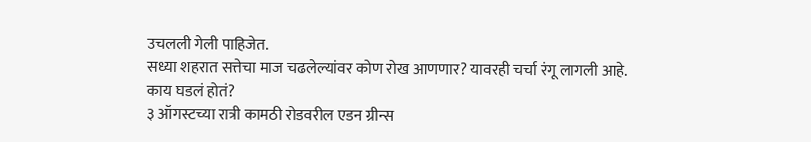उचलली गेली पाहिजेत.
सध्या शहरात सत्तेचा माज चढलेल्यांवर कोण रोख आणणार? यावरही चर्चा रंगू लागली आहे.
काय घडलं होतं?
३ ऑगस्टच्या रात्री कामठी रोडवरील एडन ग्रीन्स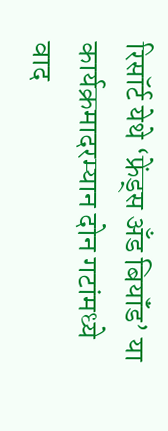रिसॉर्ट येथे ‘फ्रेंड्स अँड बियॉंड’ या कार्यक्रमादरम्यान दोन गटांमध्ये वाद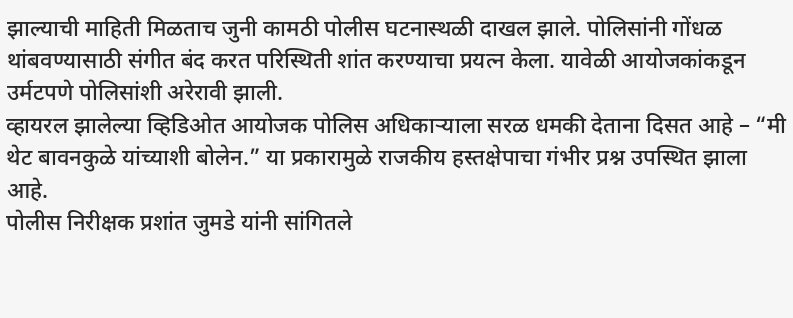झाल्याची माहिती मिळताच जुनी कामठी पोलीस घटनास्थळी दाखल झाले. पोलिसांनी गोंधळ थांबवण्यासाठी संगीत बंद करत परिस्थिती शांत करण्याचा प्रयत्न केला. यावेळी आयोजकांकडून उर्मटपणे पोलिसांशी अरेरावी झाली.
व्हायरल झालेल्या व्हिडिओत आयोजक पोलिस अधिकाऱ्याला सरळ धमकी देताना दिसत आहे – “मी थेट बावनकुळे यांच्याशी बोलेन.” या प्रकारामुळे राजकीय हस्तक्षेपाचा गंभीर प्रश्न उपस्थित झाला आहे.
पोलीस निरीक्षक प्रशांत जुमडे यांनी सांगितले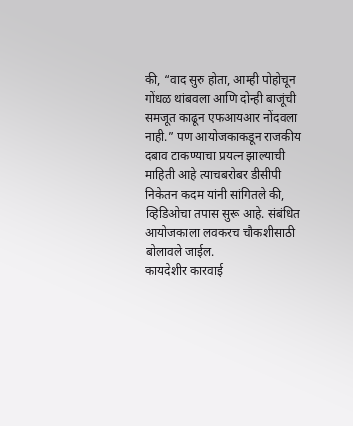की, “वाद सुरु होता, आम्ही पोहोचून गोंधळ थांबवला आणि दोन्ही बाजूंची समजूत काढून एफआयआर नोंदवला नाही.” पण आयोजकाकडून राजकीय दबाव टाकण्याचा प्रयत्न झाल्याची माहिती आहे त्याचबरोबर डीसीपी निकेतन कदम यांनी सांगितले की, व्हिडिओचा तपास सुरू आहे. संबंधित आयोजकाला लवकरच चौकशीसाठी बोलावले जाईल.
कायदेशीर कारवाई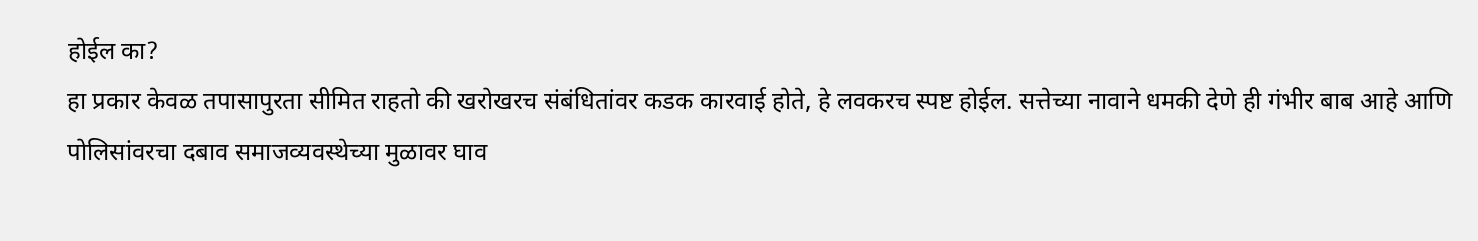होईल का?
हा प्रकार केवळ तपासापुरता सीमित राहतो की खरोखरच संबंधितांवर कडक कारवाई होते, हे लवकरच स्पष्ट होईल. सत्तेच्या नावाने धमकी देणे ही गंभीर बाब आहे आणि पोलिसांवरचा दबाव समाजव्यवस्थेच्या मुळावर घाव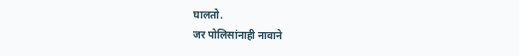घालतो.
जर पोलिसांनाही नावाने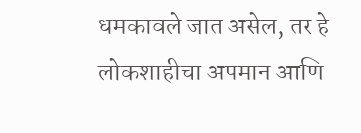धमकावले जात असेल, तर हे लोकशाहीचा अपमान आणि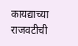कायद्याच्या राजवटीची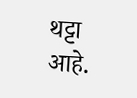थट्टा आहे.